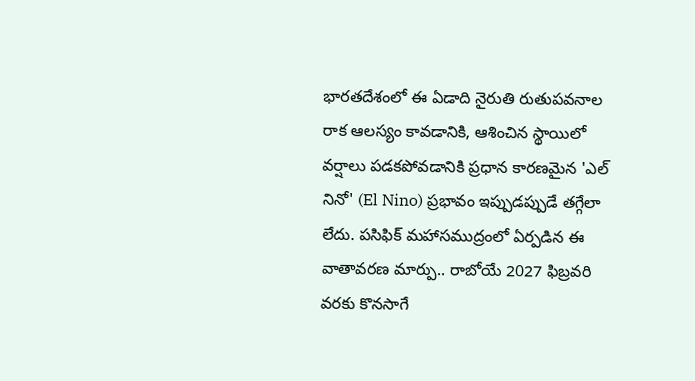భారతదేశంలో ఈ ఏడాది నైరుతి రుతుపవనాల రాక ఆలస్యం కావడానికి, ఆశించిన స్థాయిలో వర్షాలు పడకపోవడానికి ప్రధాన కారణమైన 'ఎల్ నినో' (El Nino) ప్రభావం ఇప్పుడప్పుడే తగ్గేలా లేదు. పసిఫిక్ మహాసముద్రంలో ఏర్పడిన ఈ వాతావరణ మార్పు.. రాబోయే 2027 ఫిబ్రవరి వరకు కొనసాగే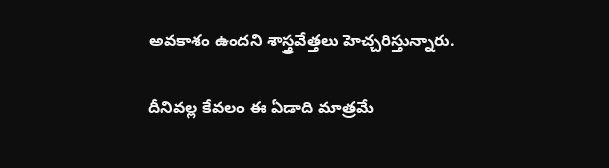అవకాశం ఉందని శాస్త్రవేత్తలు హెచ్చరిస్తున్నారు.

దీనివల్ల కేవలం ఈ ఏడాది మాత్రమే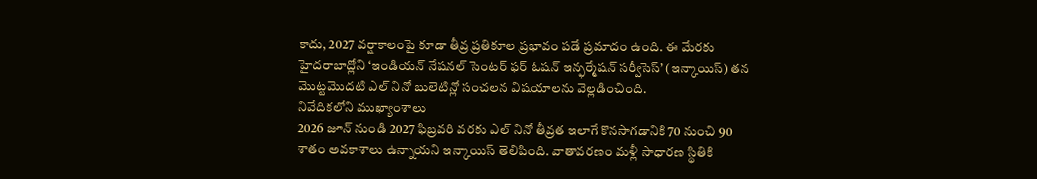కాదు, 2027 వర్షాకాలంపై కూడా తీవ్ర ప్రతికూల ప్రభావం పడే ప్రమాదం ఉంది. ఈ మేరకు హైదరాబాద్లోని ‘ఇండియన్ నేషనల్ సెంటర్ ఫర్ ఓషన్ ఇన్ఫర్మేషన్ సర్వీసెస్’ (ఇన్కాయిస్) తన మొట్టమొదటి ఎల్ నినో బులెటిన్లో సంచలన విషయాలను వెల్లడించింది.
నివేదికలోని ముఖ్యాంశాలు
2026 జూన్ నుండి 2027 ఫిబ్రవరి వరకు ఎల్ నినో తీవ్రత ఇలాగే కొనసాగడానికి 70 నుంచి 90 శాతం అవకాశాలు ఉన్నాయని ఇన్కాయిస్ తెలిపింది. వాతావరణం మళ్లీ సాధారణ స్థితికి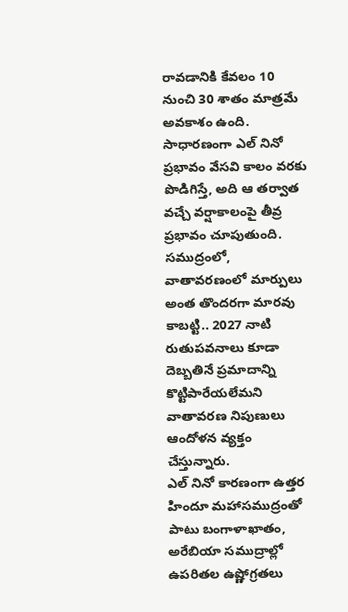రావడానికి కేవలం 10 నుంచి 30 శాతం మాత్రమే అవకాశం ఉంది.
సాధారణంగా ఎల్ నినో ప్రభావం వేసవి కాలం వరకు పొడిగిస్తే, అది ఆ తర్వాత వచ్చే వర్షాకాలంపై తీవ్ర ప్రభావం చూపుతుంది. సముద్రంలో, వాతావరణంలో మార్పులు అంత తొందరగా మారవు కాబట్టి.. 2027 నాటి రుతుపవనాలు కూడా దెబ్బతినే ప్రమాదాన్ని కొట్టిపారేయలేమని వాతావరణ నిపుణులు ఆందోళన వ్యక్తం చేస్తున్నారు.
ఎల్ నినో కారణంగా ఉత్తర హిందూ మహాసముద్రంతో పాటు బంగాళాఖాతం, అరేబియా సముద్రాల్లో ఉపరితల ఉష్ణోగ్రతలు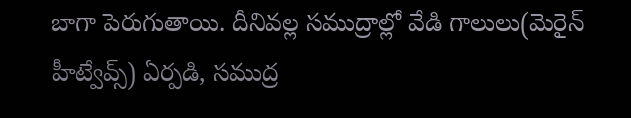బాగా పెరుగుతాయి. దీనివల్ల సముద్రాల్లో వేడి గాలులు(మెరైన్ హీట్వేవ్స్) ఏర్పడి, సముద్ర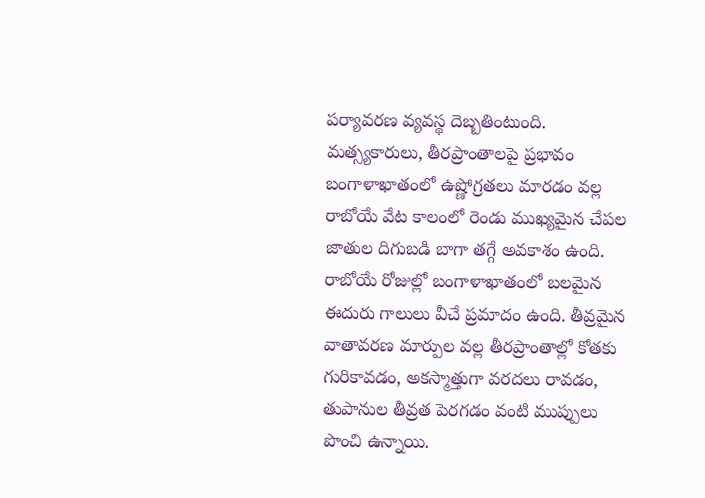పర్యావరణ వ్యవస్థ దెబ్బతింటుంది.
మత్స్యకారులు, తీరప్రాంతాలపై ప్రభావం
బంగాళాఖాతంలో ఉష్ణోగ్రతలు మారడం వల్ల రాబోయే వేట కాలంలో రెండు ముఖ్యమైన చేపల జాతుల దిగుబడి బాగా తగ్గే అవకాశం ఉంది. రాబోయే రోజుల్లో బంగాళాఖాతంలో బలమైన ఈదురు గాలులు వీచే ప్రమాదం ఉంది. తీవ్రమైన వాతావరణ మార్పుల వల్ల తీరప్రాంతాల్లో కోతకు గురికావడం, అకస్మాత్తుగా వరదలు రావడం, తుపానుల తీవ్రత పెరగడం వంటి ముప్పులు పొంచి ఉన్నాయి.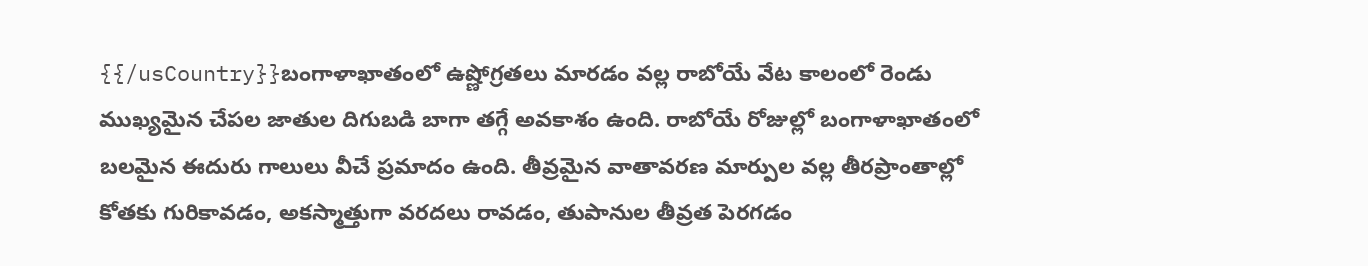{{/usCountry}}బంగాళాఖాతంలో ఉష్ణోగ్రతలు మారడం వల్ల రాబోయే వేట కాలంలో రెండు ముఖ్యమైన చేపల జాతుల దిగుబడి బాగా తగ్గే అవకాశం ఉంది. రాబోయే రోజుల్లో బంగాళాఖాతంలో బలమైన ఈదురు గాలులు వీచే ప్రమాదం ఉంది. తీవ్రమైన వాతావరణ మార్పుల వల్ల తీరప్రాంతాల్లో కోతకు గురికావడం, అకస్మాత్తుగా వరదలు రావడం, తుపానుల తీవ్రత పెరగడం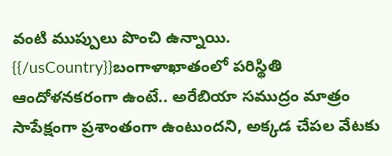వంటి ముప్పులు పొంచి ఉన్నాయి.
{{/usCountry}}బంగాళాఖాతంలో పరిస్థితి ఆందోళనకరంగా ఉంటే.. అరేబియా సముద్రం మాత్రం సాపేక్షంగా ప్రశాంతంగా ఉంటుందని, అక్కడ చేపల వేటకు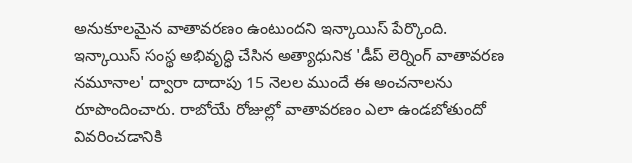అనుకూలమైన వాతావరణం ఉంటుందని ఇన్కాయిస్ పేర్కొంది. ఇన్కాయిస్ సంస్థ అభివృద్ధి చేసిన అత్యాధునిక 'డీప్ లెర్నింగ్ వాతావరణ నమూనాల' ద్వారా దాదాపు 15 నెలల ముందే ఈ అంచనాలను రూపొందించారు. రాబోయే రోజుల్లో వాతావరణం ఎలా ఉండబోతుందో వివరించడానికి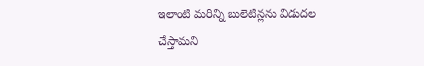ఇలాంటి మరిన్ని బులెటిన్లను విడుదల చేస్తామని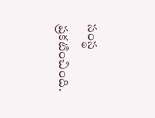సంస్థ ప్రకటించింది.